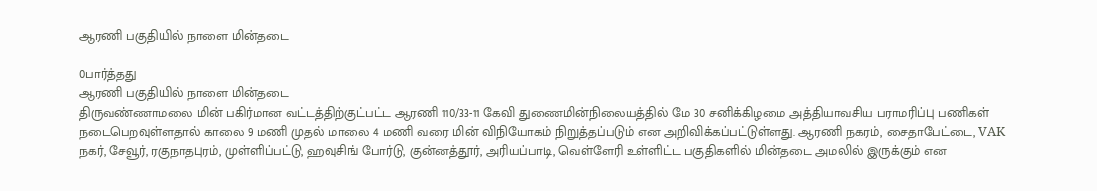ஆரணி பகுதியில் நாளை மின்தடை

0பார்த்தது
ஆரணி பகுதியில் நாளை மின்தடை
திருவண்ணாமலை மின் பகிர்மான வட்டத்திற்குட்பட்ட ஆரணி 110/33-11 கேவி துணைமின்நிலையத்தில் மே 30 சனிக்கிழமை அத்தியாவசிய பராமரிப்பு பணிகள் நடைபெறவுள்ளதால் காலை 9 மணி முதல் மாலை 4 மணி வரை மின் விநியோகம் நிறுத்தப்படும் என அறிவிக்கப்பட்டுள்ளது. ஆரணி நகரம், சைதாபேட்டை, VAK நகர், சேவூர், ரகுநாதபுரம், முள்ளிப்பட்டு, ஹவுசிங் போர்டு, குன்னத்தூர், அரியப்பாடி, வெள்ளேரி உள்ளிட்ட பகுதிகளில் மின்தடை அமலில் இருக்கும் என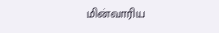மின்வாரிய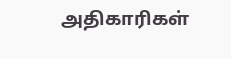அதிகாரிகள்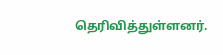தெரிவித்துள்ளனர்.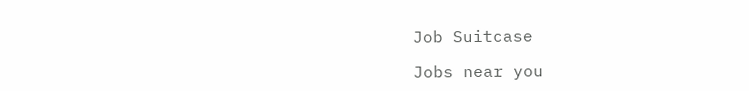Job Suitcase

Jobs near you